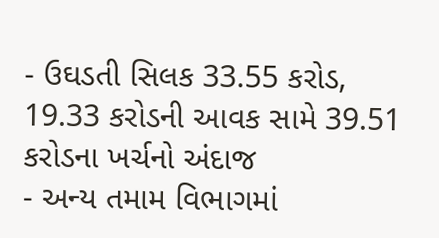- ઉઘડતી સિલક 33.55 કરોડ, 19.33 કરોડની આવક સામે 39.51 કરોડના ખર્ચનો અંદાજ
- અન્ય તમામ વિભાગમાં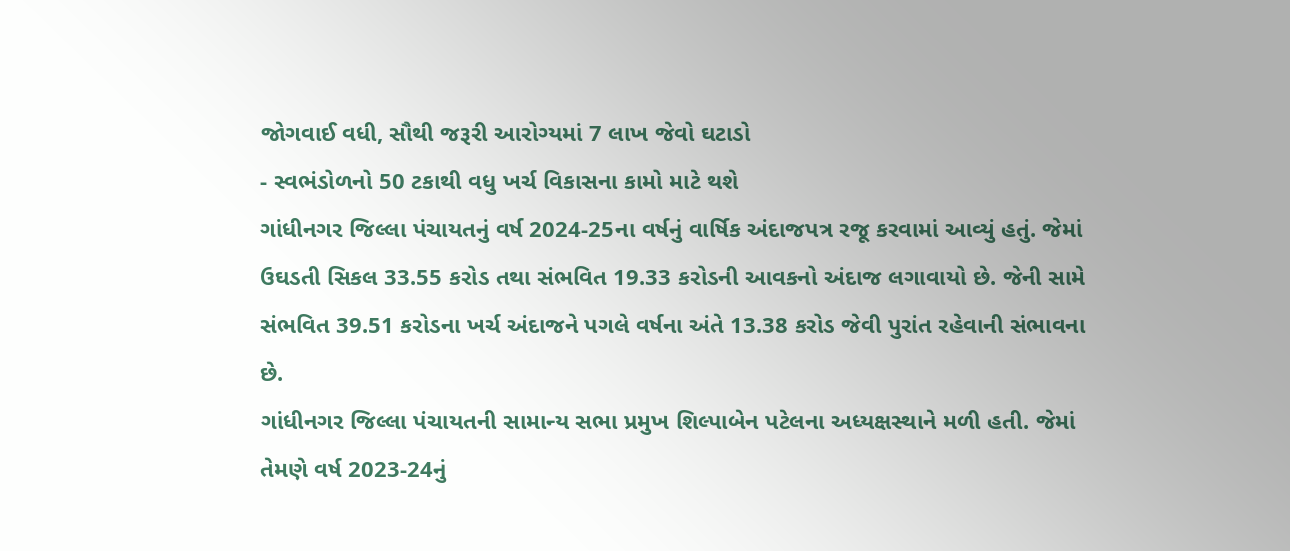જોગવાઈ વધી, સૌથી જરૂરી આરોગ્યમાં 7 લાખ જેવો ઘટાડો
- સ્વભંડોળનો 50 ટકાથી વધુ ખર્ચ વિકાસના કામો માટે થશે
ગાંધીનગર જિલ્લા પંચાયતનું વર્ષ 2024-25ના વર્ષનું વાર્ષિક અંદાજપત્ર રજૂ કરવામાં આવ્યું હતું. જેમાં ઉઘડતી સિકલ 33.55 કરોડ તથા સંભવિત 19.33 કરોડની આવકનો અંદાજ લગાવાયો છે. જેની સામે સંભવિત 39.51 કરોડના ખર્ચ અંદાજને પગલે વર્ષના અંતે 13.38 કરોડ જેવી પુરાંત રહેવાની સંભાવના છે.
ગાંધીનગર જિલ્લા પંચાયતની સામાન્ય સભા પ્રમુખ શિલ્પાબેન પટેલના અધ્યક્ષસ્થાને મળી હતી. જેમાં તેમણે વર્ષ 2023-24નું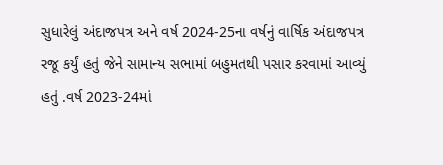સુધારેલું અંદાજપત્ર અને વર્ષ 2024-25ના વર્ષનું વાર્ષિક અંદાજપત્ર રજૂ કર્યું હતું જેને સામાન્ય સભામાં બહુમતથી પસાર કરવામાં આવ્યું હતું .વર્ષ 2023-24માં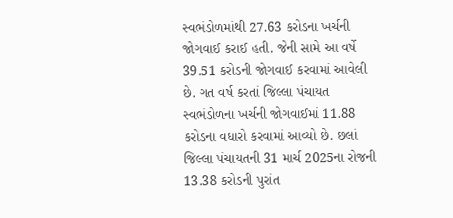સ્વભંડોળમાંથી 27.63 કરોડના ખર્ચની જોગવાઈ કરાઈ હતી. જેની સામે આ વર્ષે 39.51 કરોડની જોગવાઈ કરવામાં આવેલી છે. ગત વર્ષ કરતાં જિલ્લા પંચાયત સ્વભંડોળના ખર્ચની જોગવાઈમાં 11.88 કરોડના વધારો કરવામાં આવ્યો છે. છલાં જિલ્લા પંચાયતની 31 માર્ચ 2025ના રોજની 13.38 કરોડની પુરાંત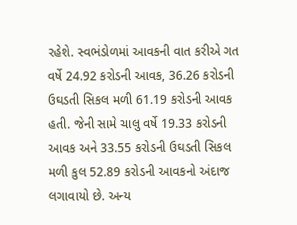રહેશે. સ્વભંડોળમાં આવકની વાત કરીએ ગત વર્ષે 24.92 કરોડની આવક, 36.26 કરોડની ઉઘડતી સિકલ મળી 61.19 કરોડની આવક હતી. જેની સામે ચાલુ વર્ષે 19.33 કરોડની આવક અને 33.55 કરોડની ઉઘડતી સિકલ મળી કુલ 52.89 કરોડની આવકનો અંદાજ લગાવાયો છે. અન્ય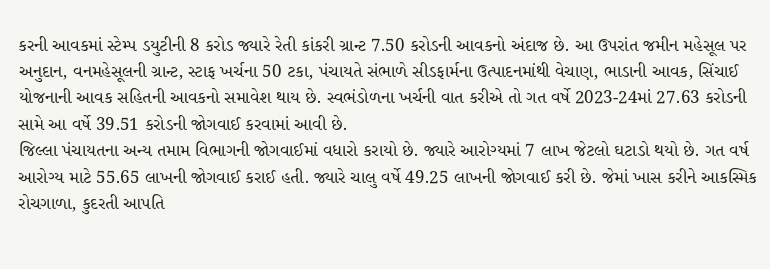કરની આવકમાં સ્ટેમ્પ ડયુટીની 8 કરોડ જ્યારે રેતી કાંકરી ગ્રાન્ટ 7.50 કરોડની આવકનો અંદાજ છે. આ ઉપરાંત જમીન મહેસૂલ પર અનુદાન, વનમહેસૂલની ગ્રાન્ટ, સ્ટાફ ખર્ચના 50 ટકા, પંચાયતે સંભાળે સીડફાર્મના ઉત્પાદનમાંથી વેચાણ, ભાડાની આવક, સિંચાઈ યોજનાની આવક સહિતની આવકનો સમાવેશ થાય છે. સ્વભંડોળના ખર્ચની વાત કરીએ તો ગત વર્ષે 2023-24માં 27.63 કરોડની સામે આ વર્ષે 39.51 કરોડની જોગવાઈ કરવામાં આવી છે.
જિલ્લા પંચાયતના અન્ય તમામ વિભાગની જોગવાઈમાં વધારો કરાયો છે. જ્યારે આરોગ્યમાં 7 લાખ જેટલો ઘટાડો થયો છે. ગત વર્ષ આરોગ્ય માટે 55.65 લાખની જોગવાઈ કરાઈ હતી. જ્યારે ચાલુ વર્ષે 49.25 લાખની જોગવાઈ કરી છે. જેમાં ખાસ કરીને આકસ્મિક રોચગાળા, કુદરતી આપતિ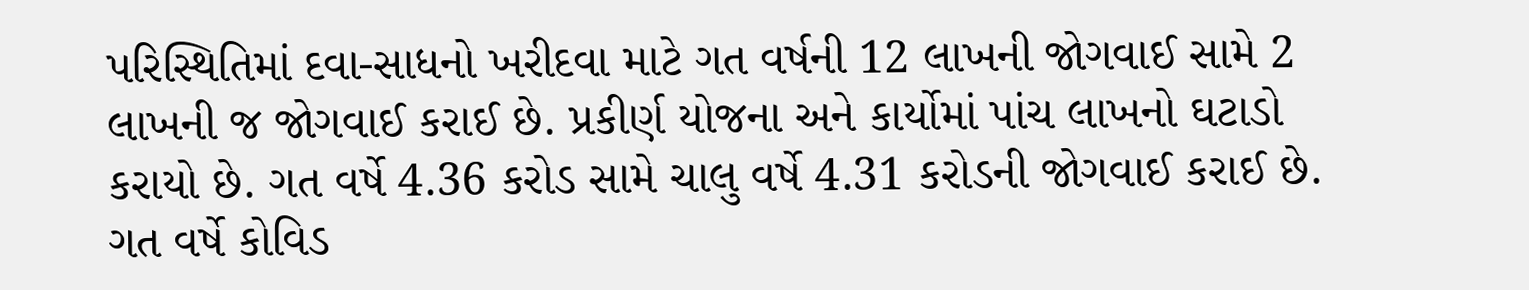પરિસ્થિતિમાં દવા-સાધનો ખરીદવા માટે ગત વર્ષની 12 લાખની જોગવાઈ સામે 2 લાખની જ જોગવાઈ કરાઈ છે. પ્રકીર્ણ યોજના અને કાર્યોમાં પાંચ લાખનો ઘટાડો કરાયો છે. ગત વર્ષે 4.36 કરોડ સામે ચાલુ વર્ષે 4.31 કરોડની જોગવાઈ કરાઈ છે. ગત વર્ષે કોવિડ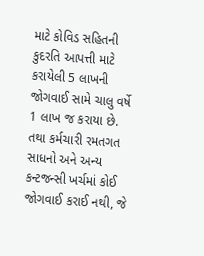માટે કોવિડ સહિતની કુદરતિ આપત્તી માટે કરાયેલી 5 લાખની જોગવાઈ સામે ચાલુ વર્ષે 1 લાખ જ કરાયા છે. તથા કર્મચારી રમતગત સાધનો અને અન્ય કન્ટજન્સી ખર્ચમાં કોઈ જોગવાઈ કરાઈ નથી, જે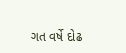ગત વર્ષે દોઢ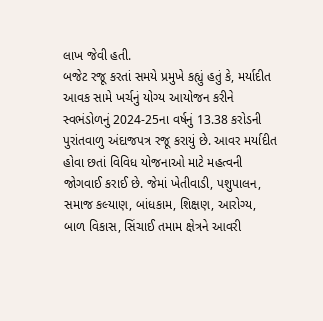લાખ જેવી હતી.
બજેટ રજૂ કરતાં સમયે પ્રમુખે કહ્યું હતું કે, મર્યાદીત આવક સામે ખર્ચનું યોગ્ય આયોજન કરીને સ્વભંડોળનું 2024-25ના વર્ષનું 13.38 કરોડની પુરાંતવાળુ અંદાજપત્ર રજૂ કરાયું છે. આવર મર્યાદીત હોવા છતાં વિવિધ યોજનાઓ માટે મહત્વની જોગવાઈ કરાઈ છે. જેમાં ખેતીવાડી, પશુપાલન, સમાજ કલ્યાણ, બાંધકામ, શિક્ષણ, આરોગ્ય, બાળ વિકાસ, સિંચાઈ તમામ ક્ષેત્રને આવરી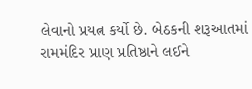લેવાનો પ્રયત્ન કર્યો છે. બેઠકની શરૂઆતમાં રામમંદિર પ્રાણ પ્રતિષ્ઠાને લઈને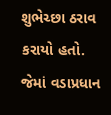શુભેચ્છા ઠરાવ કરાયો હતો. જેમાં વડાપ્રધાન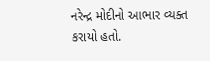નરેન્દ્ર મોદીનો આભાર વ્યક્ત કરાયો હતો.